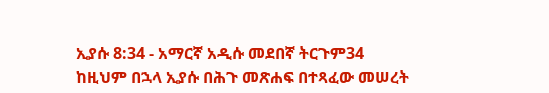ኢያሱ 8:34 - አማርኛ አዲሱ መደበኛ ትርጉም34 ከዚህም በኋላ ኢያሱ በሕጉ መጽሐፍ በተጻፈው መሠረት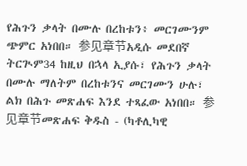የሕጉን ቃላት በሙሉ በረከቱን፥ መርገሙንም ጭምር አነበበ። 参见章节አዲሱ መደበኛ ትርጒም34 ከዚህ በኋላ ኢያሱ፣ የሕጉን ቃላት በሙሉ ማለትም በረከቱንና መርገሙን ሁሉ፣ ልክ በሕጉ መጽሐፍ እንደ ተጻፈው አነበበ። 参见章节መጽሐፍ ቅዱስ - (ካቶሊካዊ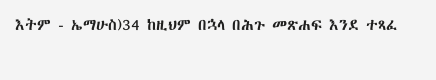እትም - ኤማሁስ)34 ከዚህም በኋላ በሕጉ መጽሐፍ እንደ ተጻፈ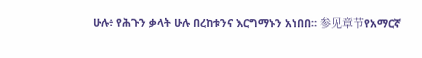ሁሉ፥ የሕጉን ቃላት ሁሉ በረከቱንና እርግማኑን አነበበ። 参见章节የአማርኛ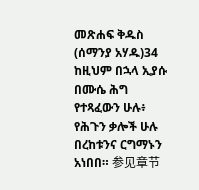መጽሐፍ ቅዱስ (ሰማንያ አሃዱ)34 ከዚህም በኋላ ኢያሱ በሙሴ ሕግ የተጻፈውን ሁሉ፥ የሕጉን ቃሎች ሁሉ በረከቱንና ርግማኑን አነበበ። 参见章节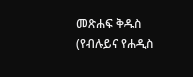መጽሐፍ ቅዱስ (የብሉይና የሐዲስ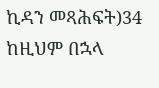ኪዳን መጻሕፍት)34 ከዚህም በኋላ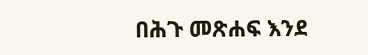በሕጉ መጽሐፍ እንደ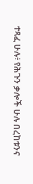ተጻፈ ሁሉ፥ የሕጉን ቃሎች ሁሉ በረከቱንና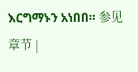እርግማኑን አነበበ። 参见章节 |